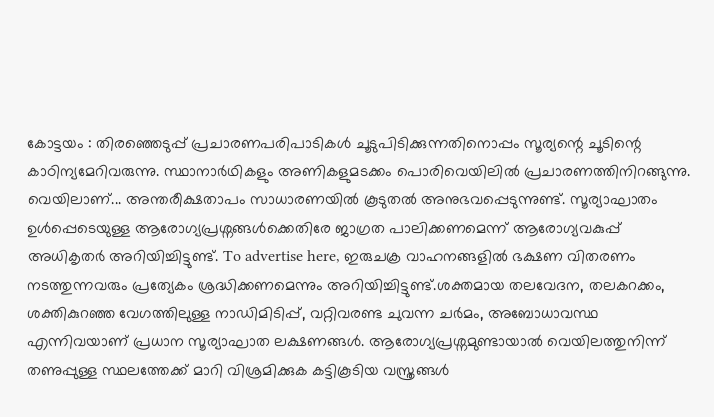കോട്ടയം : തിരഞ്ഞെടുപ്പ് പ്രചാരണപരിപാടികൾ ചൂടുപിടിക്കുന്നതിനൊപ്പം സൂര്യന്റെ ചൂടിന്റെ കാഠിന്യമേറിവരുന്നു. സ്ഥാനാർഥികളും അണികളുമടക്കം പൊരിവെയിലിൽ പ്രചാരണത്തിനിറങ്ങുന്നു. വെയിലാണ്... അന്തരീക്ഷതാപം സാധാരണയിൽ കൂടുതൽ അനുഭവപ്പെടുന്നുണ്ട്. സൂര്യാഘാതം ഉൾപ്പെടെയുള്ള ആരോഗ്യപ്രശ്നങ്ങൾക്കെതിരേ ജാഗ്രത പാലിക്കണമെന്ന് ആരോഗ്യവകുപ്പ് അധികൃതർ അറിയിച്ചിട്ടുണ്ട്. To advertise here, ഇരുചക്ര വാഹനങ്ങളിൽ ഭക്ഷണ വിതരണം നടത്തുന്നവരും പ്രത്യേകം ശ്രദ്ധിക്കണമെന്നും അറിയിച്ചിട്ടുണ്ട്.ശക്തമായ തലവേദന, തലകറക്കം, ശക്തികുറഞ്ഞ വേഗത്തിലുള്ള നാഡിമിടിപ്പ്, വറ്റിവരണ്ട ചുവന്ന ചർമം, അബോധാവസ്ഥ എന്നിവയാണ് പ്രധാന സൂര്യാഘാത ലക്ഷണങ്ങൾ. ആരോഗ്യപ്രശ്നമുണ്ടായാൽ വെയിലത്തുനിന്ന് തണുപ്പുള്ള സ്ഥലത്തേക്ക് മാറി വിശ്രമിക്കുക കട്ടികൂടിയ വസ്ത്രങ്ങൾ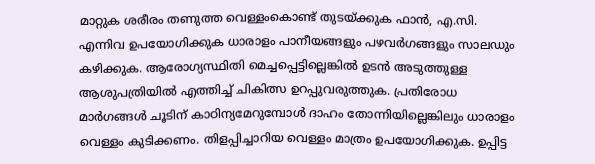മാറ്റുക ശരീരം തണുത്ത വെള്ളംകൊണ്ട് തുടയ്ക്കുക ഫാൻ, എ.സി. എന്നിവ ഉപയോഗിക്കുക ധാരാളം പാനീയങ്ങളും പഴവർഗങ്ങളും സാലഡും കഴിക്കുക. ആരോഗ്യസ്ഥിതി മെച്ചപ്പെട്ടില്ലെങ്കിൽ ഉടൻ അടുത്തുള്ള ആശുപത്രിയിൽ എത്തിച്ച് ചികിത്സ ഉറപ്പുവരുത്തുക. പ്രതിരോധ മാർഗങ്ങൾ ചൂടിന് കാഠിന്യമേറുമ്പോൾ ദാഹം തോന്നിയില്ലെങ്കിലും ധാരാളം വെള്ളം കുടിക്കണം. തിളപ്പിച്ചാറിയ വെള്ളം മാത്രം ഉപയോഗിക്കുക. ഉപ്പിട്ട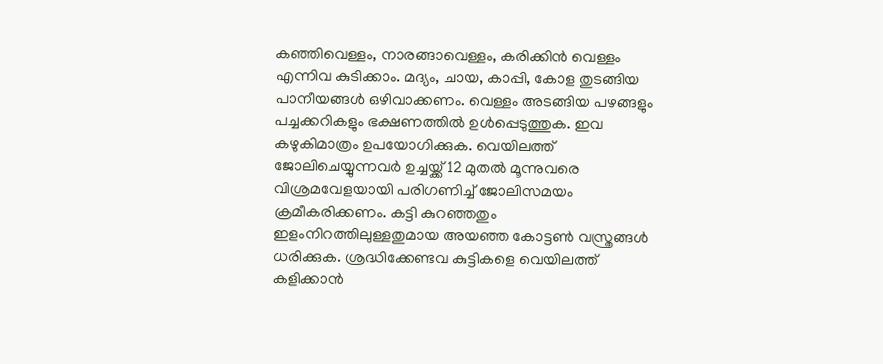കഞ്ഞിവെള്ളം, നാരങ്ങാവെള്ളം, കരിക്കിൻ വെള്ളം എന്നിവ കുടിക്കാം. മദ്യം, ചായ, കാപ്പി, കോള തുടങ്ങിയ പാനീയങ്ങൾ ഒഴിവാക്കണം. വെള്ളം അടങ്ങിയ പഴങ്ങളും പച്ചക്കറികളും ഭക്ഷണത്തിൽ ഉൾപ്പെടുത്തുക. ഇവ കഴുകിമാത്രം ഉപയോഗിക്കുക. വെയിലത്ത് ജോലിചെയ്യുന്നവർ ഉച്ചയ്ക്ക് 12 മുതൽ മൂന്നുവരെ വിശ്രമവേളയായി പരിഗണിച്ച് ജോലിസമയം ക്രമീകരിക്കണം. കട്ടി കുറഞ്ഞതും ഇളംനിറത്തിലുള്ളതുമായ അയഞ്ഞ കോട്ടൺ വസ്ത്രങ്ങൾ ധരിക്കുക. ശ്രദ്ധിക്കേണ്ടവ കുട്ടികളെ വെയിലത്ത് കളിക്കാൻ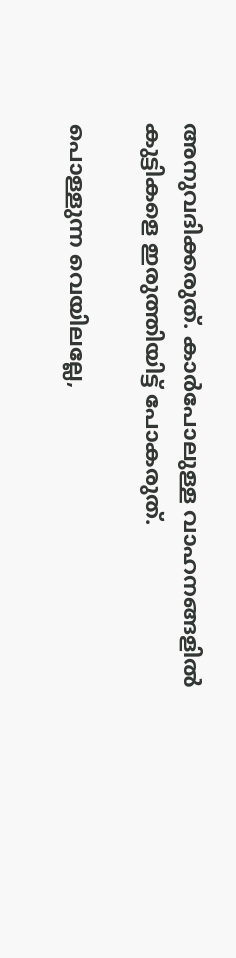അനുവദിക്കരുത്. കാർപോലുള്ള വാഹനങ്ങളിൽ കുട്ടികളെ ഇരുത്തിയിട്ട് പോകരുത്.

പൊള്ളുന്ന വെയിലല്ലേ,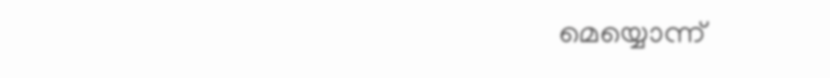മെയ്യൊന്ന്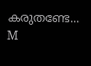കരുതണ്ടേ...
M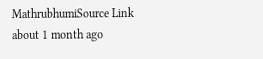MathrubhumiSource Link
about 1 month ago